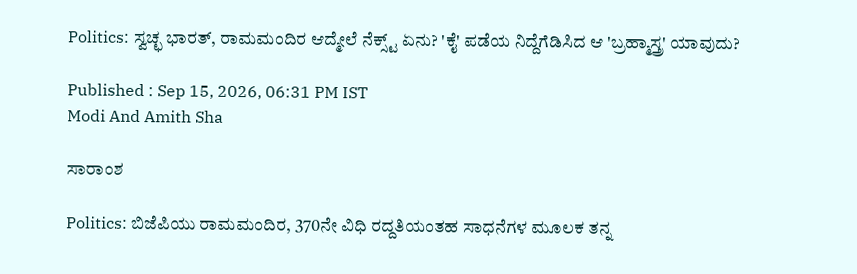Politics: ಸ್ವಚ್ಛ ಭಾರತ್, ರಾಮಮಂದಿರ ಆದ್ಮೇಲೆ ನೆಕ್ಸ್ಟ್ ಏನು? 'ಕೈ' ಪಡೆಯ ನಿದ್ದೆಗೆಡಿಸಿದ ಆ 'ಬ್ರಹ್ಮಾಸ್ತ್ರ' ಯಾವುದು?

Published : Sep 15, 2026, 06:31 PM IST
Modi And Amith Sha

ಸಾರಾಂಶ

Politics: ಬಿಜೆಪಿಯು ರಾಮಮಂದಿರ, 370ನೇ ವಿಧಿ ರದ್ದತಿಯಂತಹ ಸಾಧನೆಗಳ ಮೂಲಕ ತನ್ನ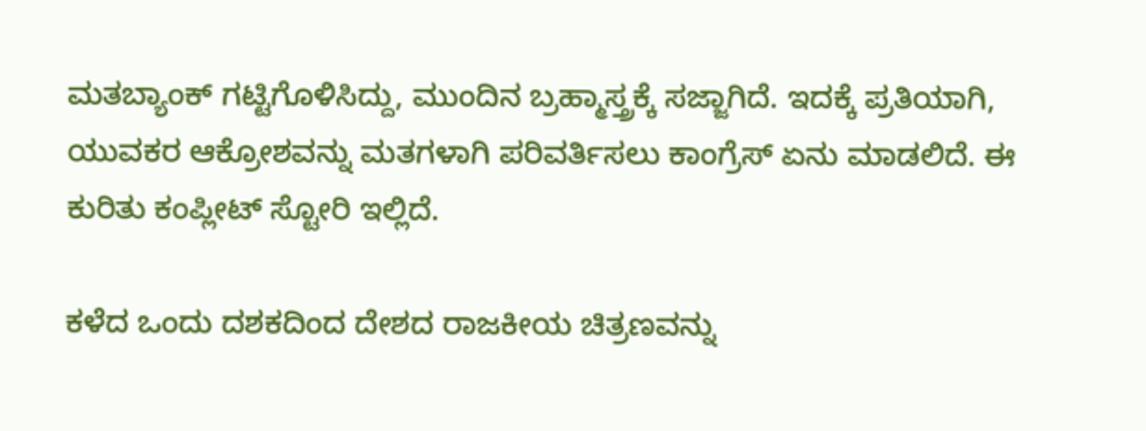ಮತಬ್ಯಾಂಕ್ ಗಟ್ಟಿಗೊಳಿಸಿದ್ದು, ಮುಂದಿನ ಬ್ರಹ್ಮಾಸ್ತ್ರಕ್ಕೆ ಸಜ್ಜಾಗಿದೆ. ಇದಕ್ಕೆ ಪ್ರತಿಯಾಗಿ, ಯುವಕರ ಆಕ್ರೋಶವನ್ನು ಮತಗಳಾಗಿ ಪರಿವರ್ತಿಸಲು ಕಾಂಗ್ರೆಸ್ ಏನು ಮಾಡಲಿದೆ. ಈ ಕುರಿತು ಕಂಪ್ಲೀಟ್‌ ಸ್ಟೋರಿ ಇಲ್ಲಿದೆ.

ಕಳೆದ ಒಂದು ದಶಕದಿಂದ ದೇಶದ ರಾಜಕೀಯ ಚಿತ್ರಣವನ್ನು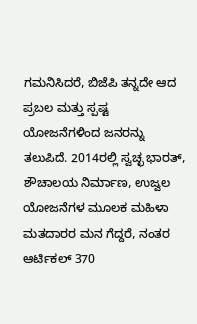ಗಮನಿಸಿದರೆ, ಬಿಜೆಪಿ ತನ್ನದೇ ಆದ ಪ್ರಬಲ ಮತ್ತು ಸ್ಪಷ್ಟ ಯೋಜನೆಗಳಿಂದ ಜನರನ್ನು ತಲುಪಿದೆ. 2014ರಲ್ಲಿ ಸ್ವಚ್ಛ ಭಾರತ್, ಶೌಚಾಲಯ ನಿರ್ಮಾಣ, ಉಜ್ವಲ ಯೋಜನೆಗಳ ಮೂಲಕ ಮಹಿಳಾ ಮತದಾರರ ಮನ ಗೆದ್ದರೆ, ನಂತರ ಆರ್ಟಿಕಲ್ 370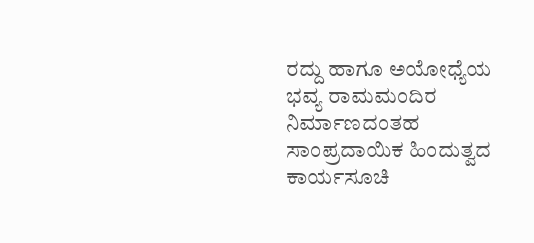ರದ್ದು ಹಾಗೂ ಅಯೋಧ್ಯೆಯ ಭವ್ಯ ರಾಮಮಂದಿರ ನಿರ್ಮಾಣದಂತಹ ಸಾಂಪ್ರದಾಯಿಕ ಹಿಂದುತ್ವದ ಕಾರ್ಯಸೂಚಿ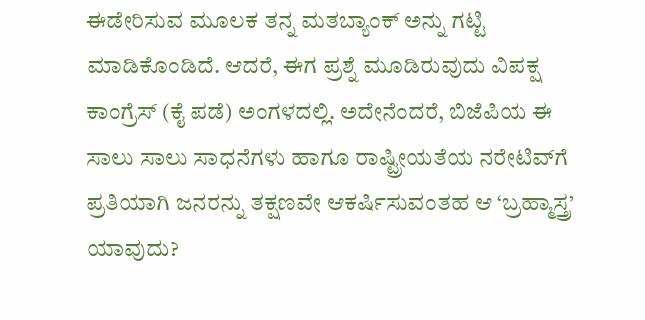ಈಡೇರಿಸುವ ಮೂಲಕ ತನ್ನ ಮತಬ್ಯಾಂಕ್ ಅನ್ನು ಗಟ್ಟಿ ಮಾಡಿಕೊಂಡಿದೆ. ಆದರೆ, ಈಗ ಪ್ರಶ್ನೆ ಮೂಡಿರುವುದು ವಿಪಕ್ಷ ಕಾಂಗ್ರೆಸ್ (ಕೈ ಪಡೆ) ಅಂಗಳದಲ್ಲಿ. ಅದೇನೆಂದರೆ, ಬಿಜೆಪಿಯ ಈ ಸಾಲು ಸಾಲು ಸಾಧನೆಗಳು ಹಾಗೂ ರಾಷ್ಟ್ರೀಯತೆಯ ನರೇಟಿವ್‌ಗೆ ಪ್ರತಿಯಾಗಿ ಜನರನ್ನು ತಕ್ಷಣವೇ ಆಕರ್ಷಿಸುವಂತಹ ಆ ‘ಬ್ರಹ್ಮಾಸ್ತ್ರ’ ಯಾವುದು?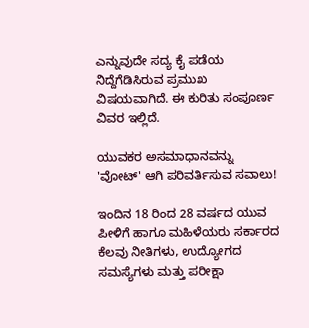ಎನ್ನುವುದೇ ಸದ್ಯ ಕೈ ಪಡೆಯ ನಿದ್ದೆಗೆಡಿಸಿರುವ ಪ್ರಮುಖ ವಿಷಯವಾಗಿದೆ. ಈ ಕುರಿತು ಸಂಪೂರ್ಣ ವಿವರ ಇಲ್ಲಿದೆ.

ಯುವಕರ ಅಸಮಾಧಾನವನ್ನು 'ವೋಟ್' ಆಗಿ ಪರಿವರ್ತಿಸುವ ಸವಾಲು!

ಇಂದಿನ 18 ರಿಂದ 28 ವರ್ಷದ ಯುವ ಪೀಳಿಗೆ ಹಾಗೂ ಮಹಿಳೆಯರು ಸರ್ಕಾರದ ಕೆಲವು ನೀತಿಗಳು, ಉದ್ಯೋಗದ ಸಮಸ್ಯೆಗಳು ಮತ್ತು ಪರೀಕ್ಷಾ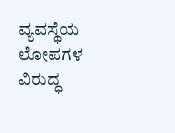ವ್ಯವಸ್ಥೆಯ ಲೋಪಗಳ ವಿರುದ್ಧ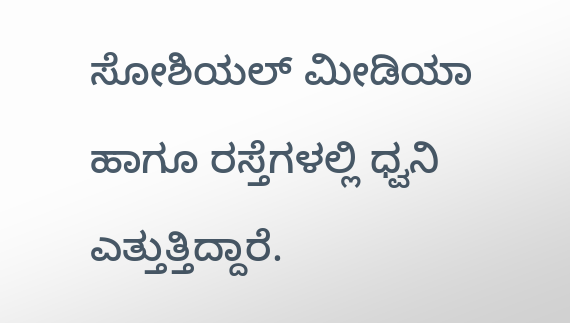ಸೋಶಿಯಲ್ ಮೀಡಿಯಾ ಹಾಗೂ ರಸ್ತೆಗಳಲ್ಲಿ ಧ್ವನಿ ಎತ್ತುತ್ತಿದ್ದಾರೆ.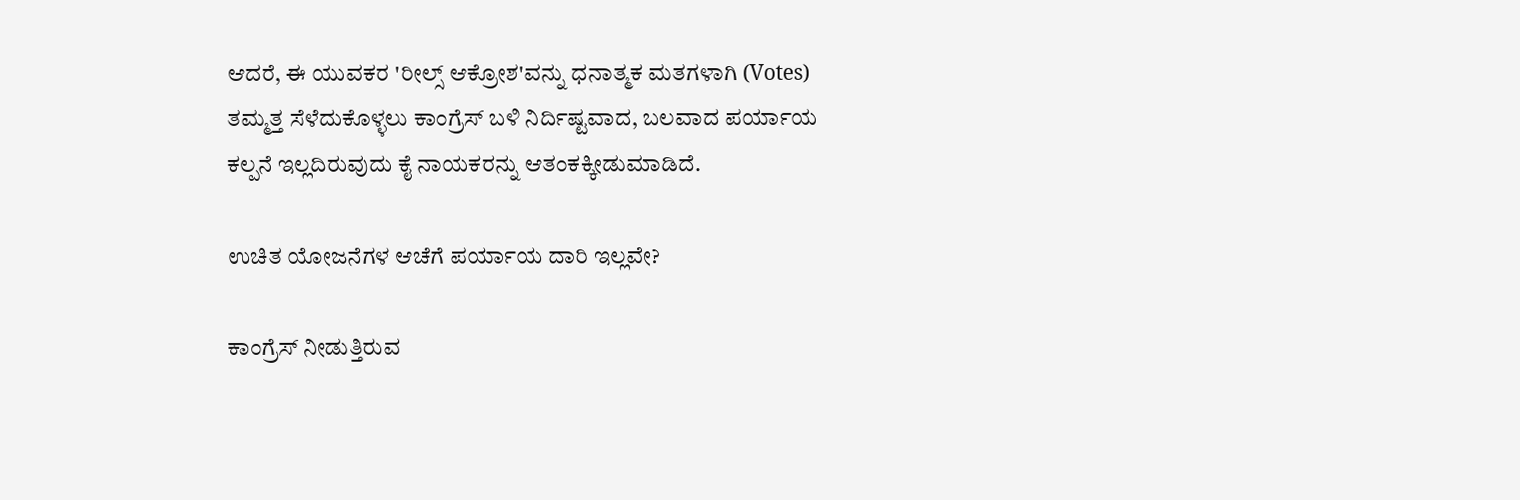ಆದರೆ, ಈ ಯುವಕರ 'ರೀಲ್ಸ್ ಆಕ್ರೋಶ'ವನ್ನು ಧನಾತ್ಮಕ ಮತಗಳಾಗಿ (Votes) ತಮ್ಮತ್ತ ಸೆಳೆದುಕೊಳ್ಳಲು ಕಾಂಗ್ರೆಸ್‌ ಬಳಿ ನಿರ್ದಿಷ್ಟವಾದ, ಬಲವಾದ ಪರ್ಯಾಯ ಕಲ್ಪನೆ ಇಲ್ಲದಿರುವುದು ಕೈ ನಾಯಕರನ್ನು ಆತಂಕಕ್ಕೀಡುಮಾಡಿದೆ.

ಉಚಿತ ಯೋಜನೆಗಳ ಆಚೆಗೆ ಪರ್ಯಾಯ ದಾರಿ ಇಲ್ಲವೇ?

ಕಾಂಗ್ರೆಸ್ ನೀಡುತ್ತಿರುವ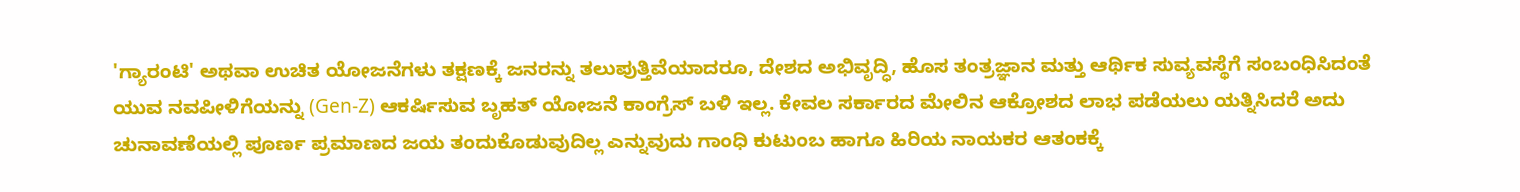'ಗ್ಯಾರಂಟಿ' ಅಥವಾ ಉಚಿತ ಯೋಜನೆಗಳು ತಕ್ಷಣಕ್ಕೆ ಜನರನ್ನು ತಲುಪುತ್ತಿವೆಯಾದರೂ, ದೇಶದ ಅಭಿವೃದ್ಧಿ, ಹೊಸ ತಂತ್ರಜ್ಞಾನ ಮತ್ತು ಆರ್ಥಿಕ ಸುವ್ಯವಸ್ಥೆಗೆ ಸಂಬಂಧಿಸಿದಂತೆ ಯುವ ನವಪೀಳಿಗೆಯನ್ನು (Gen-Z) ಆಕರ್ಷಿಸುವ ಬೃಹತ್ ಯೋಜನೆ ಕಾಂಗ್ರೆಸ್ ಬಳಿ ಇಲ್ಲ. ಕೇವಲ ಸರ್ಕಾರದ ಮೇಲಿನ ಆಕ್ರೋಶದ ಲಾಭ ಪಡೆಯಲು ಯತ್ನಿಸಿದರೆ ಅದು ಚುನಾವಣೆಯಲ್ಲಿ ಪೂರ್ಣ ಪ್ರಮಾಣದ ಜಯ ತಂದುಕೊಡುವುದಿಲ್ಲ ಎನ್ನುವುದು ಗಾಂಧಿ ಕುಟುಂಬ ಹಾಗೂ ಹಿರಿಯ ನಾಯಕರ ಆತಂಕಕ್ಕೆ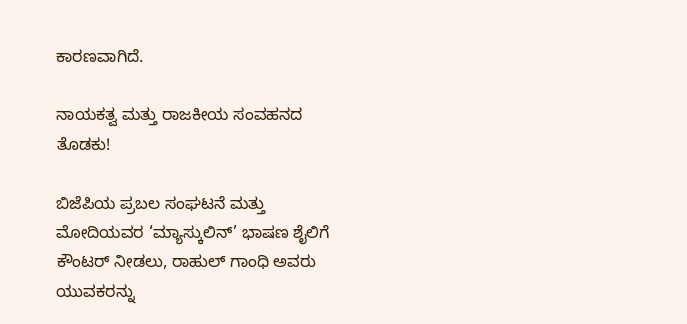ಕಾರಣವಾಗಿದೆ.

ನಾಯಕತ್ವ ಮತ್ತು ರಾಜಕೀಯ ಸಂವಹನದ ತೊಡಕು!

ಬಿಜೆಪಿಯ ಪ್ರಬಲ ಸಂಘಟನೆ ಮತ್ತು ಮೋದಿಯವರ ‘ಮ್ಯಾಸ್ಕುಲಿನ್’ ಭಾಷಣ ಶೈಲಿಗೆ ಕೌಂಟರ್ ನೀಡಲು, ರಾಹುಲ್ ಗಾಂಧಿ ಅವರು ಯುವಕರನ್ನು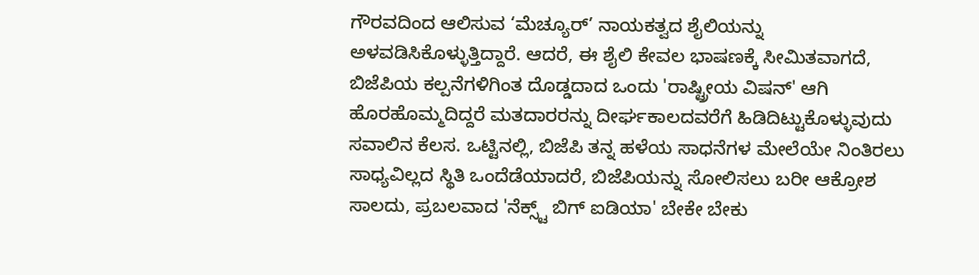ಗೌರವದಿಂದ ಆಲಿಸುವ ‘ಮೆಚ್ಯೂರ್’ ನಾಯಕತ್ವದ ಶೈಲಿಯನ್ನು ಅಳವಡಿಸಿಕೊಳ್ಳುತ್ತಿದ್ದಾರೆ. ಆದರೆ, ಈ ಶೈಲಿ ಕೇವಲ ಭಾಷಣಕ್ಕೆ ಸೀಮಿತವಾಗದೆ, ಬಿಜೆಪಿಯ ಕಲ್ಪನೆಗಳಿಗಿಂತ ದೊಡ್ಡದಾದ ಒಂದು 'ರಾಷ್ಟ್ರೀಯ ವಿಷನ್' ಆಗಿ ಹೊರಹೊಮ್ಮದಿದ್ದರೆ ಮತದಾರರನ್ನು ದೀರ್ಘಕಾಲದವರೆಗೆ ಹಿಡಿದಿಟ್ಟುಕೊಳ್ಳುವುದು ಸವಾಲಿನ ಕೆಲಸ. ಒಟ್ಟಿನಲ್ಲಿ, ಬಿಜೆಪಿ ತನ್ನ ಹಳೆಯ ಸಾಧನೆಗಳ ಮೇಲೆಯೇ ನಿಂತಿರಲು ಸಾಧ್ಯವಿಲ್ಲದ ಸ್ಥಿತಿ ಒಂದೆಡೆಯಾದರೆ, ಬಿಜೆಪಿಯನ್ನು ಸೋಲಿಸಲು ಬರೀ ಆಕ್ರೋಶ ಸಾಲದು, ಪ್ರಬಲವಾದ 'ನೆಕ್ಸ್ಟ್ ಬಿಗ್ ಐಡಿಯಾ' ಬೇಕೇ ಬೇಕು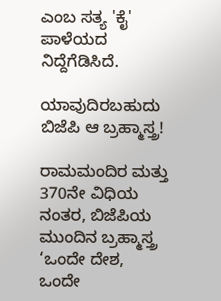ಎಂಬ ಸತ್ಯ 'ಕೈ' ಪಾಳೆಯದ ನಿದ್ದೆಗೆಡಿಸಿದೆ.

ಯಾವುದಿರಬಹುದು ಬಿಜೆಪಿ ಆ ಬ್ರಹ್ಮಾಸ್ತ್ರ!

ರಾಮಮಂದಿರ ಮತ್ತು 370ನೇ ವಿಧಿಯ ನಂತರ, ಬಿಜೆಪಿಯ ಮುಂದಿನ ಬ್ರಹ್ಮಾಸ್ತ್ರ ‘ಒಂದೇ ದೇಶ, ಒಂದೇ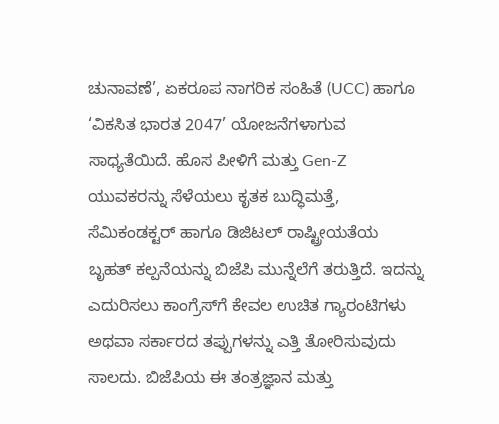ಚುನಾವಣೆ’, ಏಕರೂಪ ನಾಗರಿಕ ಸಂಹಿತೆ (UCC) ಹಾಗೂ ‘ವಿಕಸಿತ ಭಾರತ 2047’ ಯೋಜನೆಗಳಾಗುವ ಸಾಧ್ಯತೆಯಿದೆ. ಹೊಸ ಪೀಳಿಗೆ ಮತ್ತು Gen-Z ಯುವಕರನ್ನು ಸೆಳೆಯಲು ಕೃತಕ ಬುದ್ಧಿಮತ್ತೆ, ಸೆಮಿಕಂಡಕ್ಟರ್ ಹಾಗೂ ಡಿಜಿಟಲ್ ರಾಷ್ಟ್ರೀಯತೆಯ ಬೃಹತ್ ಕಲ್ಪನೆಯನ್ನು ಬಿಜೆಪಿ ಮುನ್ನೆಲೆಗೆ ತರುತ್ತಿದೆ. ಇದನ್ನು ಎದುರಿಸಲು ಕಾಂಗ್ರೆಸ್‌ಗೆ ಕೇವಲ ಉಚಿತ ಗ್ಯಾರಂಟಿಗಳು ಅಥವಾ ಸರ್ಕಾರದ ತಪ್ಪುಗಳನ್ನು ಎತ್ತಿ ತೋರಿಸುವುದು ಸಾಲದು. ಬಿಜೆಪಿಯ ಈ ತಂತ್ರಜ್ಞಾನ ಮತ್ತು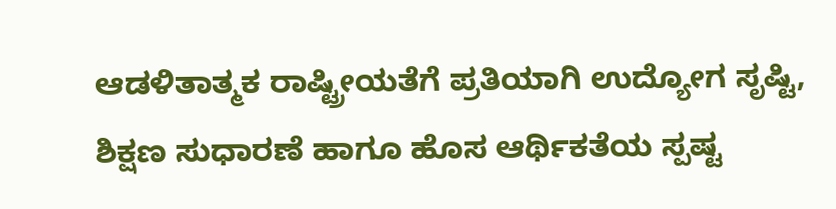ಆಡಳಿತಾತ್ಮಕ ರಾಷ್ಟ್ರೀಯತೆಗೆ ಪ್ರತಿಯಾಗಿ ಉದ್ಯೋಗ ಸೃಷ್ಟಿ, ಶಿಕ್ಷಣ ಸುಧಾರಣೆ ಹಾಗೂ ಹೊಸ ಆರ್ಥಿಕತೆಯ ಸ್ಪಷ್ಟ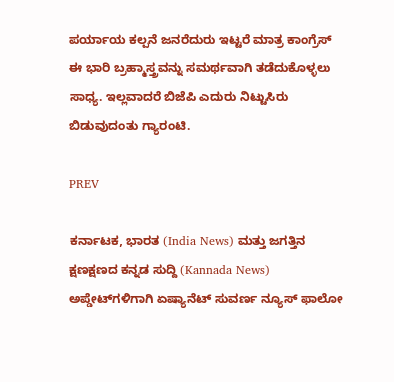ಪರ್ಯಾಯ ಕಲ್ಪನೆ ಜನರೆದುರು ಇಟ್ಟರೆ ಮಾತ್ರ ಕಾಂಗ್ರೆಸ್ ಈ ಭಾರಿ ಬ್ರಹ್ಮಾಸ್ತ್ರವನ್ನು ಸಮರ್ಥವಾಗಿ ತಡೆದುಕೊಳ್ಳಲು ಸಾಧ್ಯ. ಇಲ್ಲವಾದರೆ ಬಿಜೆಪಿ ಎದುರು ನಿಟ್ಟುಸಿರು ಬಿಡುವುದಂತು ಗ್ಯಾರಂಟಿ.

PREV

ಕರ್ನಾಟಕ, ಭಾರತ (India News) ಮತ್ತು ಜಗತ್ತಿನ ಕ್ಷಣಕ್ಷಣದ ಕನ್ನಡ ಸುದ್ದಿ (Kannada News) ಅಪ್ಡೇಟ್‌ಗಳಿಗಾಗಿ ಏಷ್ಯಾನೆಟ್ ಸುವರ್ಣ ನ್ಯೂಸ್‌ ಫಾಲೋ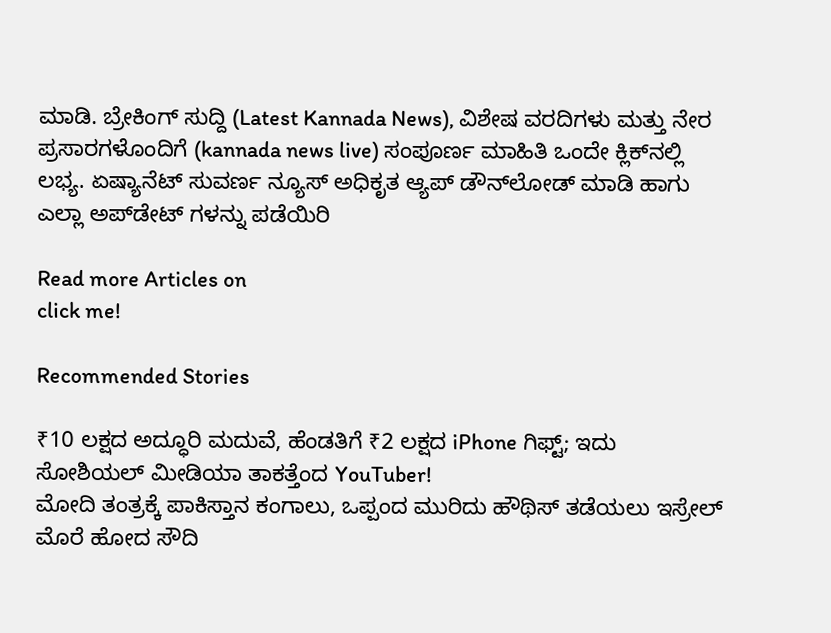ಮಾಡಿ. ಬ್ರೇಕಿಂಗ್ ಸುದ್ದಿ (Latest Kannada News), ವಿಶೇಷ ವರದಿಗಳು ಮತ್ತು ನೇರ ಪ್ರಸಾರಗಳೊಂದಿಗೆ (kannada news live) ಸಂಪೂರ್ಣ ಮಾಹಿತಿ ಒಂದೇ ಕ್ಲಿಕ್‌ನಲ್ಲಿ ಲಭ್ಯ. ಏಷ್ಯಾನೆಟ್ ಸುವರ್ಣ ನ್ಯೂಸ್ ಅಧಿಕೃತ ಆ್ಯಪ್ ಡೌನ್‌ಲೋಡ್ ಮಾಡಿ ಹಾಗು ಎಲ್ಲಾ ಅಪ್‌ಡೇಟ್ ಗಳನ್ನು ಪಡೆಯಿರಿ

Read more Articles on
click me!

Recommended Stories

₹10 ಲಕ್ಷದ ಅದ್ಧೂರಿ ಮದುವೆ, ಹೆಂಡತಿಗೆ ₹2 ಲಕ್ಷದ iPhone ಗಿಫ್ಟ್; ಇದು ಸೋಶಿಯಲ್ ಮೀಡಿಯಾ ತಾಕತ್ತೆಂದ YouTuber!
ಮೋದಿ ತಂತ್ರಕ್ಕೆ ಪಾಕಿಸ್ತಾನ ಕಂಗಾಲು, ಒಪ್ಪಂದ ಮುರಿದು ಹೌಥಿಸ್ ತಡೆಯಲು ಇಸ್ರೇಲ್ ಮೊರೆ ಹೋದ ಸೌದಿ